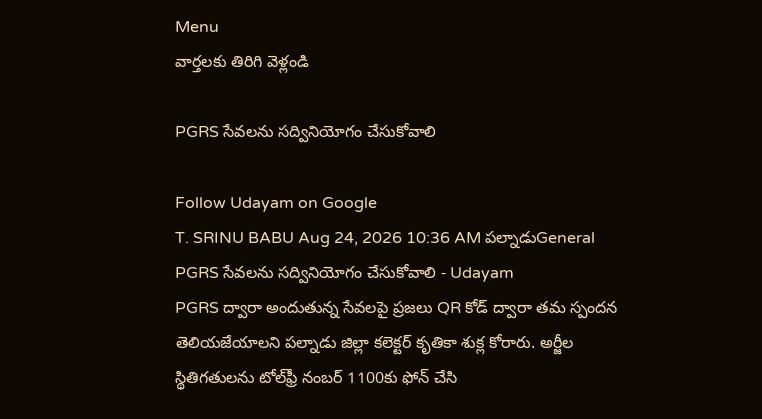Menu
వార్తలకు తిరిగి వెళ్లండి

PGRS సేవలను సద్వినియోగం చేసుకోవాలి

Follow Udayam on Google
T. SRINU BABU Aug 24, 2026 10:36 AM పల్నాడుGeneral
PGRS సేవలను సద్వినియోగం చేసుకోవాలి - Udayam
PGRS ద్వారా అందుతున్న సేవలపై ప్రజలు QR కోడ్ ద్వారా తమ స్పందన తెలియజేయాలని పల్నాడు జిల్లా కలెక్టర్‌ కృతికా శుక్ల కోరారు. అర్జీల స్థితిగతులను టోల్‌ఫ్రీ నంబర్‌ 1100కు ఫోన్‌ చేసి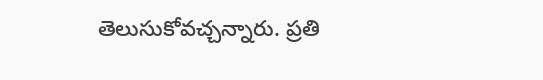తెలుసుకోవచ్చన్నారు. ప్రతి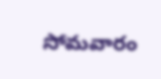సోమవారం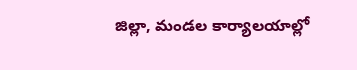జిల్లా, మండల కార్యాలయాల్లో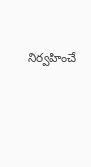నిర్వహించే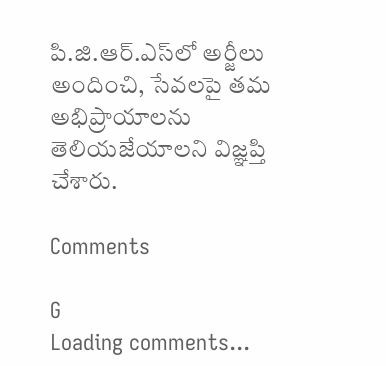పి.జి.ఆర్.ఎస్‌లో అర్జీలు అందించి, సేవలపై తమ అభిప్రాయాలను తెలియజేయాలని విజ్ఞప్తి చేశారు.

Comments

G
Loading comments...